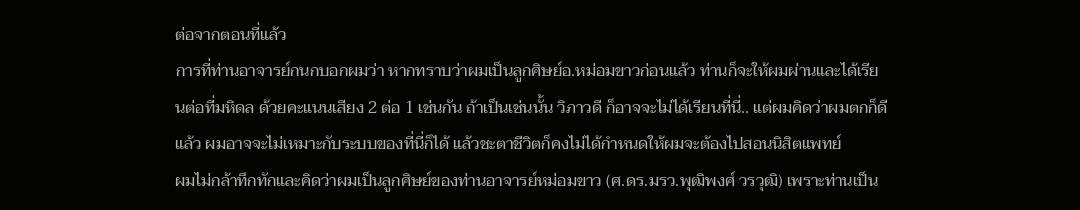ต่อจากตอนที่แล้ว
การที่ท่านอาจารย์กนกบอกผมว่า หากทราบว่าผมเป็นลูกศิษย์อ.หม่อมขาวก่อนแล้ว ท่านก็จะให้ผมผ่านและได้เรียนต่อที่มหิดล ด้วยคะแนนเสียง 2 ต่อ 1 เช่นกัน ถ้าเป็นเช่นนั้น วิภาวดี ก็อาจจะไม่ได้เรียนที่นี่.. แต่ผมคิดว่าผมตกก็ดีแล้ว ผมอาจจะไม่เหมาะกับระบบของที่นี่ก็ได้ แล้วชะตาชีวิตก็คงไม่ได้กำหนดให้ผมจะต้องไปสอนนิสิตแพทย์
ผมไม่กล้าทึกทักและคิดว่าผมเป็นลูกศิษย์ของท่านอาจารย์หม่อมขาว (ศ.ดร.มรว.พุฒิพงศ์ วรวุฒิ) เพราะท่านเป็น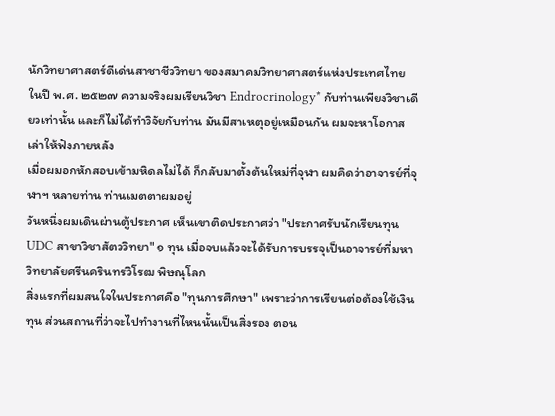นักวิทยาศาสตร์ดีเด่นสาชาชีววิทยา ของสมาคมวิทยาศาสตร์แห่งประเทศไทย ในปี พ.ศ. ๒๕๒๗ ความจริงผมเรียนวิชา Endrocrinology* กับท่านเพียงวิชาเดียวเท่านั้น และก็ไม่ได้ทำวิจัยกับท่าน มันมีสาเหตุอยู่เหมือนกัน ผมจะหาโอกาสเล่าให้ฟังภายหลัง
เมื่อผมอกหักสอบเข้ามหิดลไม่ได้ ก็กลับมาตั้งต้นใหม่ที่จุฬา ผมคิดว่าอาจารย์ที่จุฬาฯ หลายท่าน ท่านเมตตาผมอยู่
วันหนึ่งผมเดินผ่านตู้ประกาศ เห็นเขาติดประกาศว่า "ประกาศรับนักเรียนทุน UDC สาขาวิชาสัตววิทยา" ๑ ทุน เมื่อจบแล้วจะได้รับการบรรจุเป็นอาจารย์ที่มหาวิทยาลัยศรีนครินทรวิโรฒ พิษณุโลก
สิ่งแรกที่ผมสนใจในประกาศคือ "ทุนการศึกษา" เพราะว่าการเรียนต่อต้องใช้เงินทุน ส่วนสถานที่ว่าจะไปทำงานที่ไหนนั้นเป็นสิ่งรอง ตอน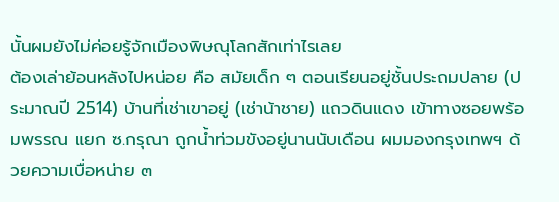นั้นผมยังไม่ค่อยรู้จักเมืองพิษณุโลกสักเท่าไรเลย
ต้องเล่าย้อนหลังไปหน่อย คือ สมัยเด็ก ๆ ตอนเรียนอยู่ชั้นประถมปลาย (ประมาณปี 2514) บ้านที่เช่าเขาอยู่ (เช่าน้าชาย) แถวดินแดง เข้าทางซอยพร้อมพรรณ แยก ซ.กรุณา ถูกน้ำท่วมขังอยู่นานนับเดือน ผมมองกรุงเทพฯ ด้วยความเบื่อหน่าย ๓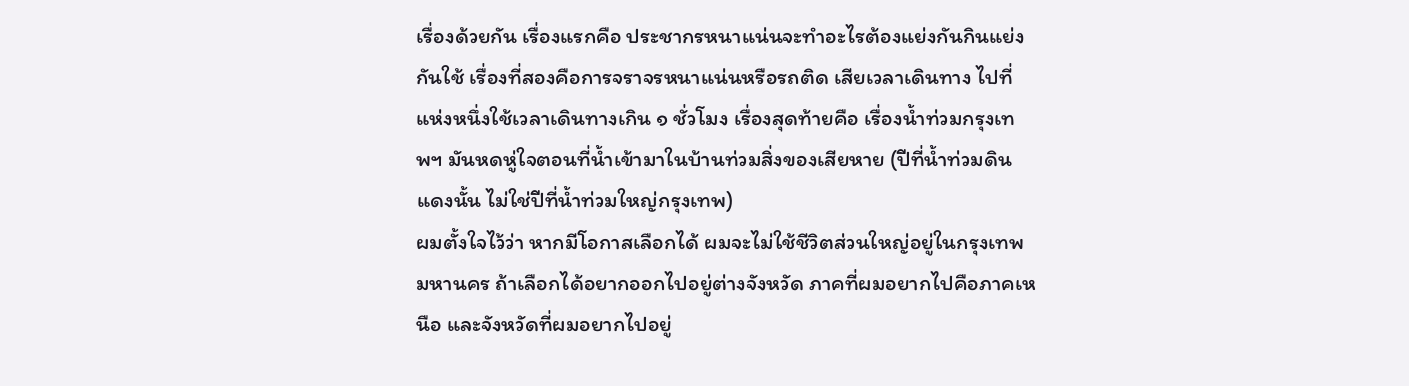เรื่องด้วยกัน เรื่องแรกคือ ประชากรหนาแน่นจะทำอะไรต้องแย่งกันกินแย่งกันใช้ เรื่องที่สองคือการจราจรหนาแน่นหรือรถติด เสียเวลาเดินทาง ไปที่แห่งหนึ่งใช้เวลาเดินทางเกิน ๑ ชั่วโมง เรื่องสุดท้ายคือ เรื่องน้ำท่วมกรุงเทพฯ มันหดหู่ใจตอนที่น้ำเข้ามาในบ้านท่วมสิ่งของเสียหาย (ปีที่น้ำท่วมดินแดงนั้น ไม่ใช่ปีที่น้ำท่วมใหญ่กรุงเทพ)
ผมตั้งใจไว้ว่า หากมีโอกาสเลือกได้ ผมจะไม่ใช้ชีวิตส่วนใหญ่อยู่ในกรุงเทพมหานคร ถ้าเลือกได้อยากออกไปอยู่ต่างจังหวัด ภาคที่ผมอยากไปคือภาคเหนือ และจังหวัดที่ผมอยากไปอยู่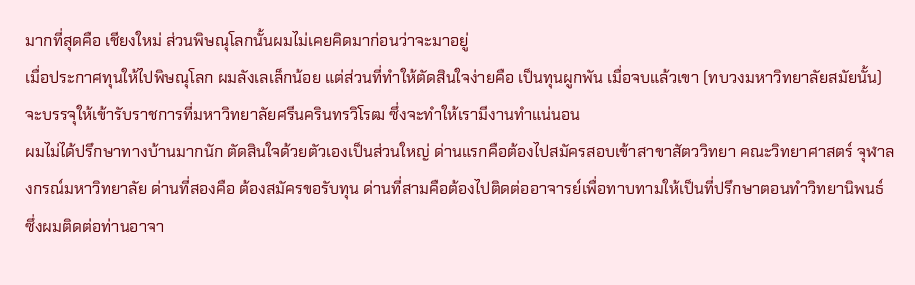มากที่สุดคือ เชียงใหม่ ส่วนพิษณุโลกนั้นผมไม่เคยคิดมาก่อนว่าจะมาอยู่
เมื่อประกาศทุนให้ไปพิษณุโลก ผมลังเลเล็กน้อย แต่ส่วนที่ทำให้ตัดสินใจง่ายคือ เป็นทุนผูกพัน เมื่อจบแล้วเขา (ทบวงมหาวิทยาลัยสมัยนั้น) จะบรรจุให้เข้ารับราชการที่มหาวิทยาลัยศรีนครินทรวิโรฒ ซึ่งจะทำให้เรามีงานทำแน่นอน
ผมไม่ได้ปรึกษาทางบ้านมากนัก ตัดสินใจด้วยตัวเองเป็นส่วนใหญ่ ด่านแรกคือต้องไปสมัครสอบเข้าสาขาสัตววิทยา คณะวิทยาศาสตร์ จุฬาลงกรณ์มหาวิทยาลัย ด่านที่สองคือ ต้องสมัครขอรับทุน ด่านที่สามคือต้องไปติดต่ออาจารย์เพื่อทาบทามให้เป็นที่ปรึกษาตอนทำวิทยานิพนธ์ ซึ่งผมติดต่อท่านอาจา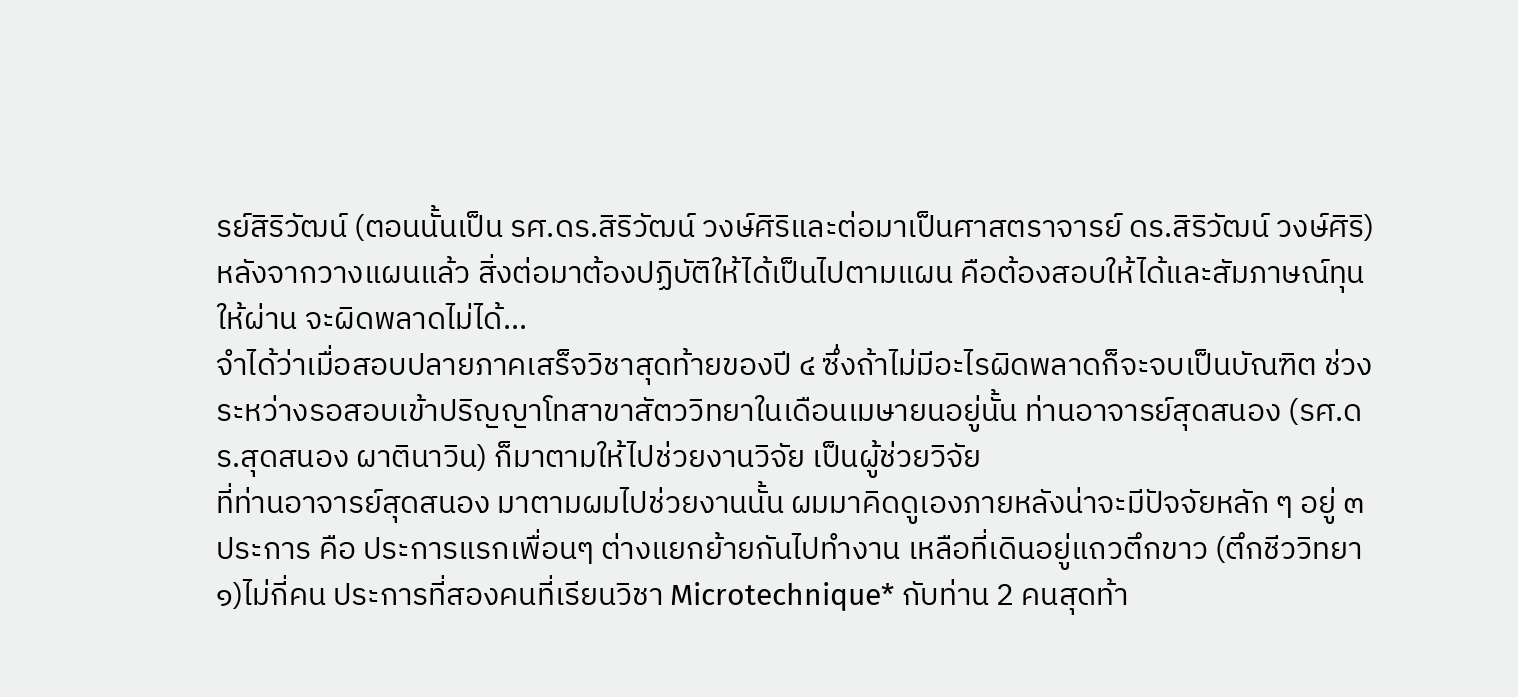รย์สิริวัฒน์ (ตอนนั้นเป็น รศ.ดร.สิริวัฒน์ วงษ์ศิริและต่อมาเป็นศาสตราจารย์ ดร.สิริวัฒน์ วงษ์ศิริ)
หลังจากวางแผนแล้ว สิ่งต่อมาต้องปฏิบัติให้ได้เป็นไปตามแผน คือต้องสอบให้ได้และสัมภาษณ์ทุนให้ผ่าน จะผิดพลาดไม่ได้...
จำได้ว่าเมื่อสอบปลายภาคเสร็จวิชาสุดท้ายของปี ๔ ซึ่งถ้าไม่มีอะไรผิดพลาดก็จะจบเป็นบัณฑิต ช่วงระหว่างรอสอบเข้าปริญญาโทสาขาสัตววิทยาในเดือนเมษายนอยู่นั้น ท่านอาจารย์สุดสนอง (รศ.ดร.สุดสนอง ผาตินาวิน) ก็มาตามให้ไปช่วยงานวิจัย เป็นผู้ช่วยวิจัย
ที่ท่านอาจารย์สุดสนอง มาตามผมไปช่วยงานนั้น ผมมาคิดดูเองภายหลังน่าจะมีปัจจัยหลัก ๆ อยู่ ๓ ประการ คือ ประการแรกเพื่อนๆ ต่างแยกย้ายกันไปทำงาน เหลือที่เดินอยู่แถวตึกขาว (ตึกชีววิทยา ๑)ไม่กี่คน ประการที่สองคนที่เรียนวิชา Microtechnique* กับท่าน 2 คนสุดท้า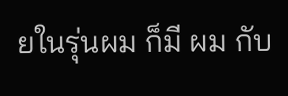ยในรุ่นผม ก็มี ผม กับ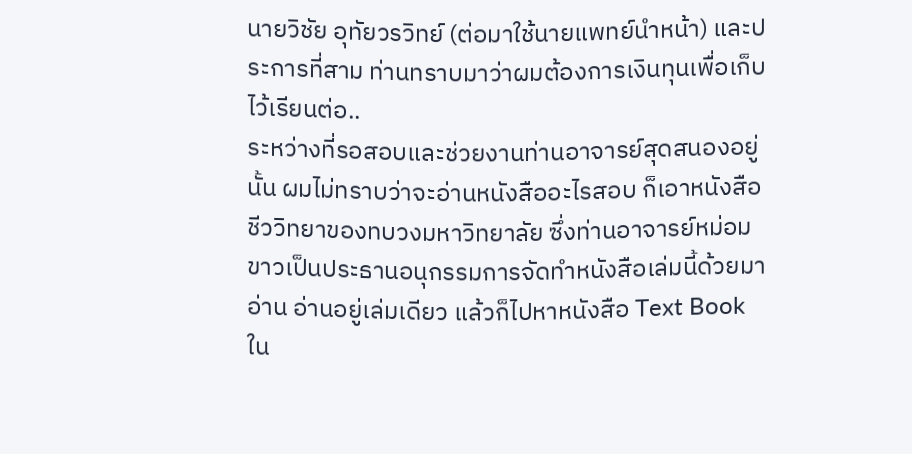นายวิชัย อุทัยวรวิทย์ (ต่อมาใช้นายแพทย์นำหน้า) และประการที่สาม ท่านทราบมาว่าผมต้องการเงินทุนเพื่อเก็บไว้เรียนต่อ..
ระหว่างที่รอสอบและช่วยงานท่านอาจารย์สุดสนองอยู่นั้น ผมไม่ทราบว่าจะอ่านหนังสืออะไรสอบ ก็เอาหนังสือชีววิทยาของทบวงมหาวิทยาลัย ซึ่งท่านอาจารย์หม่อมขาวเป็นประธานอนุกรรมการจัดทำหนังสือเล่มนี้ด้วยมาอ่าน อ่านอยู่เล่มเดียว แล้วก็ไปหาหนังสือ Text Book ใน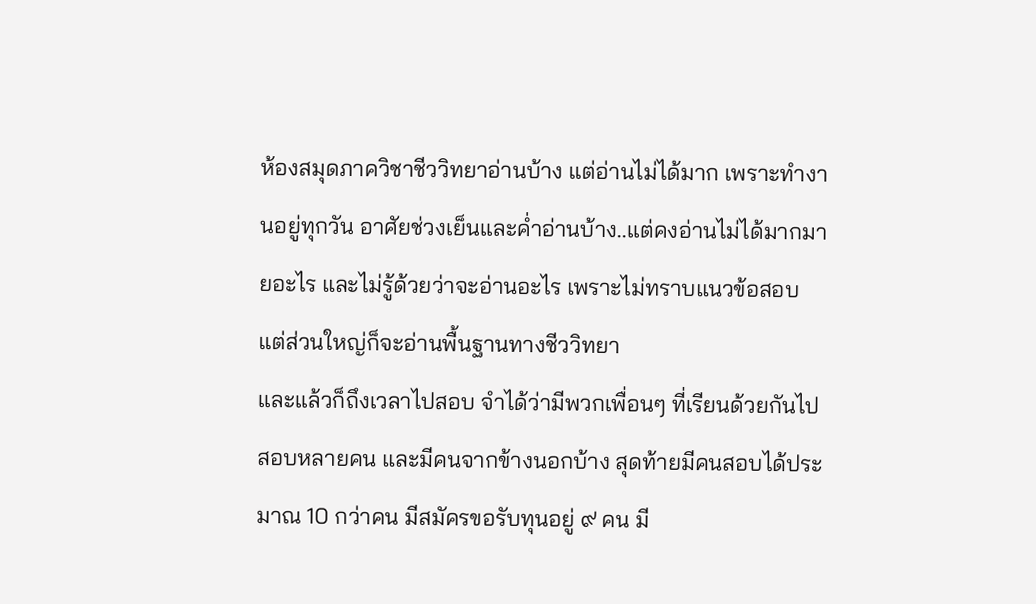ห้องสมุดภาควิชาชีววิทยาอ่านบ้าง แต่อ่านไม่ได้มาก เพราะทำงานอยู่ทุกวัน อาศัยช่วงเย็นและค่ำอ่านบ้าง..แต่คงอ่านไม่ได้มากมายอะไร และไม่รู้ด้วยว่าจะอ่านอะไร เพราะไม่ทราบแนวข้อสอบ แต่ส่วนใหญ่ก็จะอ่านพื้นฐานทางชีววิทยา
และแล้วก็ถึงเวลาไปสอบ จำได้ว่ามีพวกเพื่อนๆ ที่เรียนด้วยกันไปสอบหลายคน และมีคนจากข้างนอกบ้าง สุดท้ายมีคนสอบได้ประมาณ 10 กว่าคน มีสมัครขอรับทุนอยู่ ๙ คน มี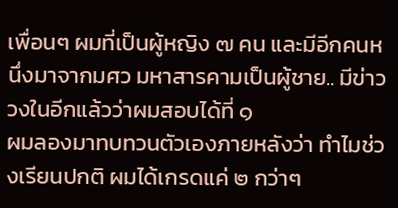เพื่อนๆ ผมที่เป็นผู้หญิง ๗ คน และมีอีกคนหนึ่งมาจากมศว มหาสารคามเป็นผู้ชาย.. มีข่าววงในอีกแล้วว่าผมสอบได้ที่ ๑
ผมลองมาทบทวนตัวเองภายหลังว่า ทำไมช่วงเรียนปกติ ผมได้เกรดแค่ ๒ กว่าๆ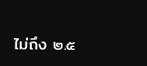ไม่ถึง ๒.๕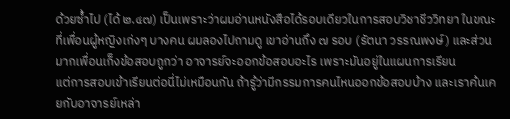ด้วยซ้ำไป (ได้ ๒.๔๗) เป็นเพราะว่าผมอ่านหนังสือได้รอบเดียวในการสอบวิชาชีววิทยา ในขณะที่เพื่อนผู้หญิงเก่งๆ บางคน ผมลองไปถามดู เขาอ่านถึง ๗ รอบ (รัตนา วรรณพงษ์) และส่วนมากเพื่อนเก็งข้อสอบถูกว่า อาจารย์จะออกข้อสอบอะไร เพราะมันอยู่ในแผนการเรียน
แต่การสอบเข้าเรียนต่อนี่ไม่เหมือนกัน ถ้ารู้ว่ามีกรรมการคนไหนออกข้อสอบบ้าง และเราค้นเคยกับอาจารย์เหล่า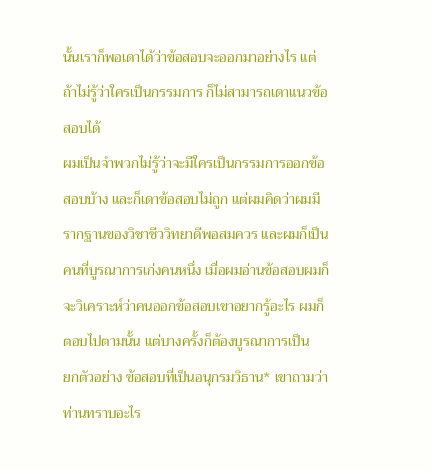นั้นเราก็พอเดาได้ว่าข้อสอบจะออกมาอย่างไร แต่ถ้าไม่รู้ว่าใครเป็นกรรมการ ก็ไม่สามารถเดาแนวข้อสอบได้
ผมเป็นจำพวกไม่รู้ว่าจะมีใครเป็นกรรมการออกข้อสอบบ้าง และก็เดาข้อสอบไม่ถูก แต่ผมคิดว่าผมมีรากฐานของวิชาชีววิทยาดีพอสมควร และผมก็เป็นคนที่บูรณาการเก่งคนหนึ่ง เมื่อผมอ่านข้อสอบผมก็จะวิเคราะห์ว่าคนออกข้อสอบเขาอยากรู้อะไร ผมก็ตอบไปตามนั้น แต่บางครั้งก็ต้องบูรณาการเป็น
ยกตัวอย่าง ข้อสอบที่เป็นอนุกรมวิธาน* เขาถามว่า ท่านทราบอะไร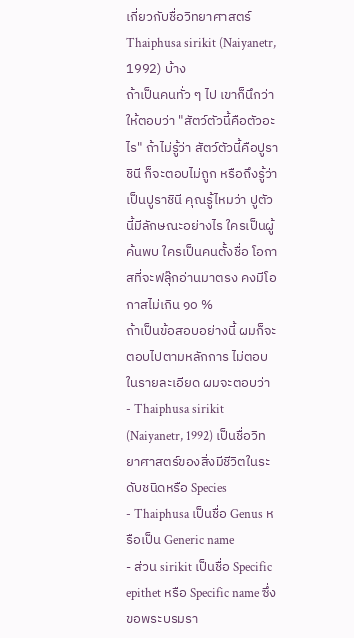เกี่ยวกับชื่อวิทยาศาสตร์ Thaiphusa sirikit (Naiyanetr, 1992) บ้าง
ถ้าเป็นคนทั่ว ๆ ไป เขาก็นึกว่าให้ตอบว่า "สัตว์ตัวนี้คือตัวอะไร" ถ้าไม่รู้ว่า สัตว์ตัวนี้คือปูราชินี ก็จะตอบไม่ถูก หรือถึงรู้ว่าเป็นปูราชินี คุณรู้ไหมว่า ปูตัวนี้มีลักษณะอย่างไร ใครเป็นผู้ค้นพบ ใครเป็นคนตั้งชื่อ โอกาสที่จะฟลุ๊กอ่านมาตรง คงมีโอกาสไม่เกิน ๑๐ %
ถ้าเป็นข้อสอบอย่างนี้ ผมก็จะตอบไปตามหลักการ ไม่ตอบในรายละเอียด ผมจะตอบว่า
- Thaiphusa sirikit (Naiyanetr, 1992) เป็นชื่อวิทยาศาสตร์ของสิ่งมีชีวิตในระดับชนิดหรือ Species
- Thaiphusa เป็นชื่อ Genus หรือเป็น Generic name
- ส่วน sirikit เป็นชื่อ Specific epithet หรือ Specific name ซึ่งขอพระบรมรา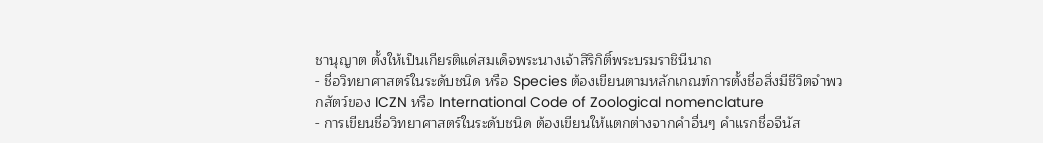ชานุญาต ตั้งให้เป็นเกียรติแด่สมเด็จพระนางเจ้าสิริกิติ์พระบรมราชินีนาถ
- ชื่อวิทยาศาสตร์ในระดับชนิด หรือ Species ต้องเขียนตามหลักเกณฑ์การตั้งชื่อสิ่งมีชีวิตจำพวกสัตว์ของ ICZN หรือ International Code of Zoological nomenclature
- การเขียนชื่อวิทยาศาสตร์ในระดับชนิด ต้องเขียนให้แตกต่างจากคำอื่นๆ คำแรกชื่อจีนัส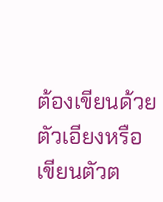ต้องเขียนด้วยตัวเอียงหรือเขียนตัวต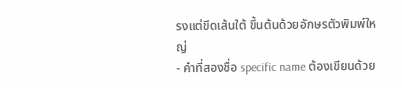รงแต่ขีดเส้นใต้ ขึ้นต้นด้วยอักษรตัวพิมพ์ใหญ่
- คำที่สองชื่อ specific name ต้องเขียนด้วย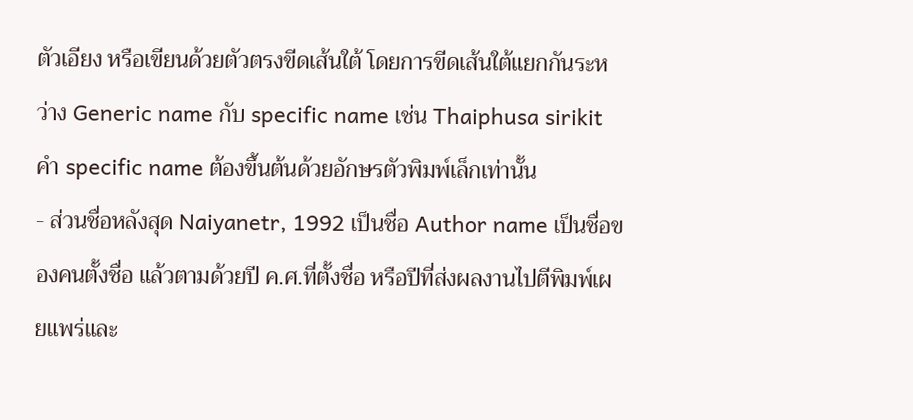ตัวเอียง หรือเขียนด้วยตัวตรงขีดเส้นใต้ โดยการขีดเส้นใต้แยกกันระหว่าง Generic name กับ specific name เช่น Thaiphusa sirikit คำ specific name ต้องขึ้นต้นด้วยอักษรตัวพิมพ์เล็กเท่านั้น
- ส่วนชื่อหลังสุด Naiyanetr, 1992 เป็นชื่อ Author name เป็นชื่อของคนตั้งชื่อ แล้วตามด้วยปี ค.ศ.ที่ตั้งชื่อ หรือปีที่ส่งผลงานไปตีพิมพ์เผยแพร่และ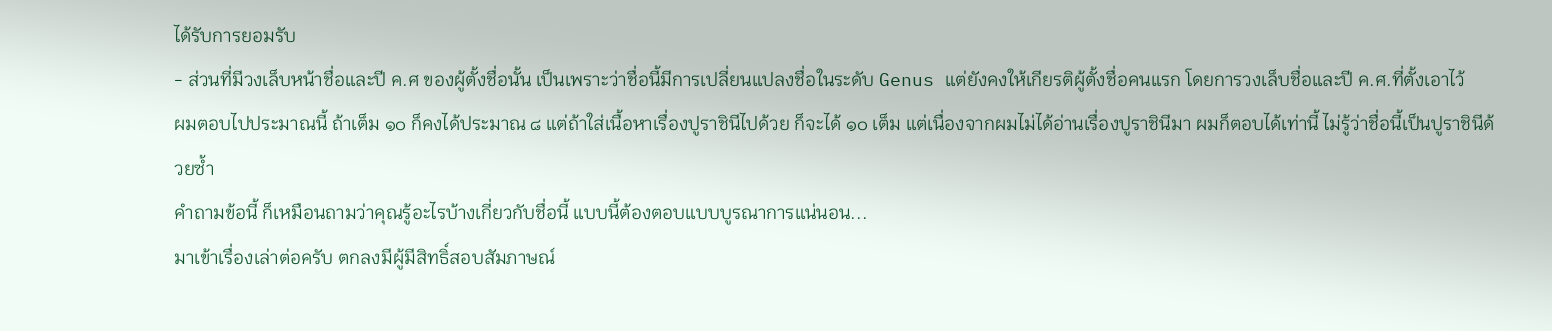ได้รับการยอมรับ
- ส่วนที่มีวงเล็บหน้าชื่อและปี ค.ศ ของผู้ตั้งชื่อนั้น เป็นเพราะว่าชื่อนี้มีการเปลี่ยนแปลงชื่อในระดับ Genus แต่ยังคงให้เกียรติผู้ตั้งชื่อคนแรก โดยการวงเล็บชื่อและปี ค.ศ.ที่ตั้งเอาไว้
ผมตอบไปประมาณนี้ ถ้าเต็ม ๑๐ ก็คงได้ประมาณ ๘ แต่ถ้าใส่เนื้อหาเรื่องปูราชินีไปด้วย ก็จะได้ ๑๐ เต็ม แต่เนื่องจากผมไม่ได้อ่านเรื่องปูราชินีมา ผมก็ตอบได้เท่านี้ ไม่รู้ว่าชื่อนี้เป็นปูราชินีด้วยซ้ำ
คำถามข้อนี้ ก็เหมือนถามว่าคุณรู้อะไรบ้างเกี่ยวกับชื่อนี้ แบบนี้ต้องตอบแบบบูรณาการแน่นอน...
มาเข้าเรื่องเล่าต่อครับ ตกลงมีผู้มีสิทธิ์สอบสัมภาษณ์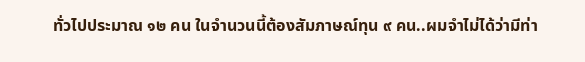ทั่วไปประมาณ ๑๒ คน ในจำนวนนี้ต้องสัมภาษณ์ทุน ๙ คน..ผมจำไม่ได้ว่ามีท่า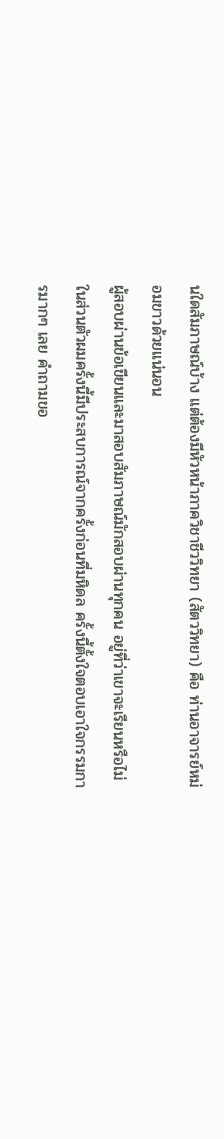นใดสัมภาษณ์บ้าง แต่ต้องมีหัวหน้าภาควิชาชีววิทยา (สัตววิทยา) คือ ท่านอาจารย์หม่อมขาวด้วยแน่นอน
ผู้สอบผ่านข้อเขียนและมาสอบสัมภาษณ์มักสอบผ่านทุกคน อยู่ที่ว่าเขาจะเรียนหรือไม่ ในส่วนตัวผมครั้งนี้มีประสบการณ์จากครั้งก่อนที่มหิดล ครั้งนี้ตั้งใจตอบเอาใจกรรมการมากๆ เลย คำถามขอ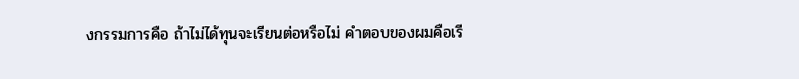งกรรมการคือ ถ้าไม่ได้ทุนจะเรียนต่อหรือไม่ คำตอบของผมคือเรี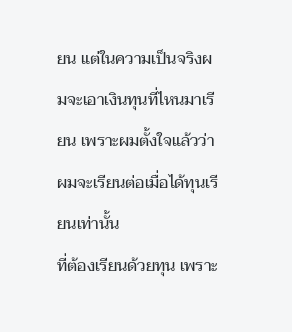ยน แต่ในความเป็นจริงผมจะเอาเงินทุนที่ไหนมาเรียน เพราะผมตั้งใจแล้วว่า ผมจะเรียนต่อเมื่อได้ทุนเรียนเท่านั้น
ที่ต้องเรียนด้วยทุน เพราะ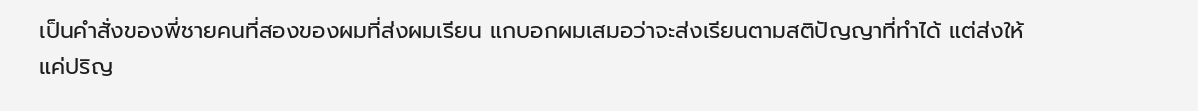เป็นคำสั่งของพี่ชายคนที่สองของผมที่ส่งผมเรียน แกบอกผมเสมอว่าจะส่งเรียนตามสติปัญญาที่ทำได้ แต่ส่งให้แค่ปริญ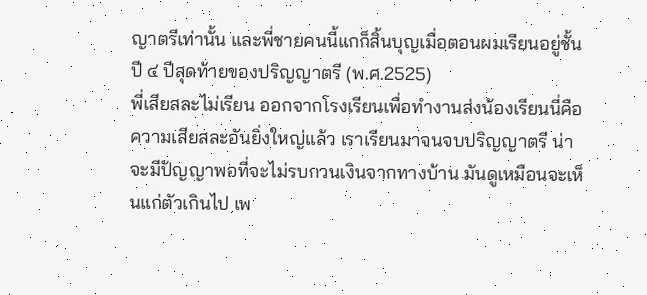ญาตรีเท่านั้น และพี่ชายคนนี้แกก็สิ้นบุญเมื่อตอนผมเรียนอยู่ชั้นปี ๔ ปีสุดท้ายของปริญญาตรี (พ.ศ.2525)
พี่เสียสละไม่เรียน ออกจากโรงเรียนเพื่อทำงานส่งน้องเรียนนี่คือความเสียสละอันยิ่งใหญ่แล้ว เราเรียนมาจนจบปริญญาตรี น่าจะมีปัญญาพอที่จะไม่รบกวนเงินจากทางบ้าน มันดูเหมือนจะเห็นแก่ตัวเกินไป เพ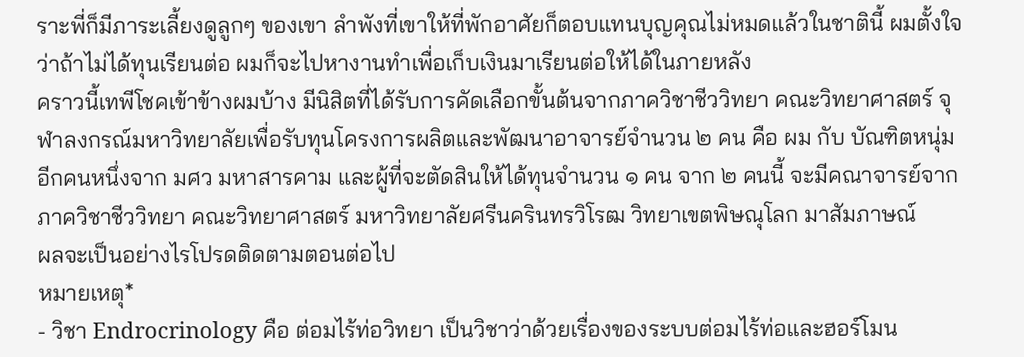ราะพี่ก็มีภาระเลี้ยงดูลูกๆ ของเขา ลำพังที่เขาให้ที่พักอาศัยก็ตอบแทนบุญคุณไม่หมดแล้วในชาตินี้ ผมตั้งใจว่าถ้าไม่ได้ทุนเรียนต่อ ผมก็จะไปหางานทำเพื่อเก็บเงินมาเรียนต่อให้ได้ในภายหลัง
คราวนี้เทพีโชคเข้าข้างผมบ้าง มีนิสิตที่ได้รับการคัดเลือกขั้นต้นจากภาควิชาชีววิทยา คณะวิทยาศาสตร์ จุฬาลงกรณ์มหาวิทยาลัยเพื่อรับทุนโครงการผลิตและพัฒนาอาจารย์จำนวน ๒ คน คือ ผม กับ บัณฑิตหนุ่มอีกคนหนึ่งจาก มศว มหาสารคาม และผู้ที่จะตัดสินให้ได้ทุนจำนวน ๑ คน จาก ๒ คนนี้ จะมีคณาจารย์จากภาควิชาชีววิทยา คณะวิทยาศาสตร์ มหาวิทยาลัยศรีนครินทรวิโรฒ วิทยาเขตพิษณุโลก มาสัมภาษณ์
ผลจะเป็นอย่างไรโปรดติดตามตอนต่อไป
หมายเหตุ*
- วิชา Endrocrinology คือ ต่อมไร้ท่อวิทยา เป็นวิชาว่าด้วยเรื่องของระบบต่อมไร้ท่อและฮอร์โมน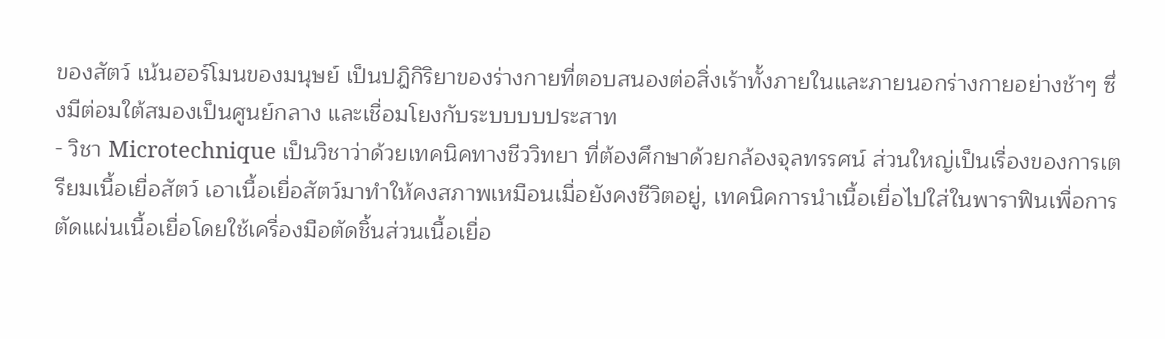ของสัตว์ เน้นฮอร์โมนของมนุษย์ เป็นปฎิกิริยาของร่างกายที่ตอบสนองต่อสิ่งเร้าทั้งภายในและภายนอกร่างกายอย่างช้าๆ ซึ่งมีต่อมใต้สมองเป็นศูนย์กลาง และเชื่อมโยงกับระบบบบประสาท
- วิชา Microtechnique เป็นวิชาว่าด้วยเทคนิคทางชีววิทยา ที่ต้องศึกษาด้วยกล้องจุลทรรศน์ ส่วนใหญ่เป็นเรื่องของการเตรียมเนื้อเยื่อสัตว์ เอาเนื้อเยื่อสัตว์มาทำให้คงสภาพเหมือนเมื่อยังคงชีวิตอยู่, เทคนิคการนำเนื้อเยื่อไปใส่ในพาราฟินเพื่อการตัดแผ่นเนื้อเยื่อโดยใช้เครื่องมือตัดชิ้นส่วนเนื้อเยื่อ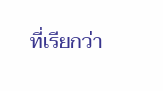ที่เรียกว่า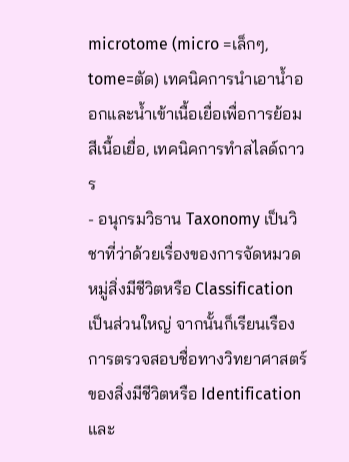microtome (micro =เล็กๆ, tome=ตัด) เทคนิคการนำเอาน้ำออกและน้ำเข้าเนื้อเยื่อเพื่อการย้อมสีเนื้อเยื่อ, เทคนิคการทำสไลด์ถาวร
- อนุกรมวิธาน Taxonomy เป็นวิชาที่ว่าด้วยเรื่องของการจัดหมวดหมู่สิ่งมีชีวิตหรือ Classification เป็นส่วนใหญ่ จากนั้นก็เรียนเรือง การตรวจสอบชื่อทางวิทยาศาสตร์ของสิ่งมีชีวิตหรือ Identification และ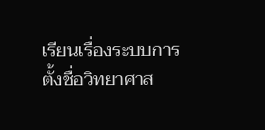เรียนเรื่องระบบการตั้งชื่อวิทยาศาส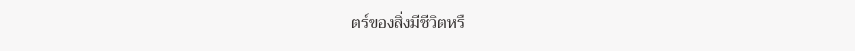ตร์ของสิ่งมีชีวิตหรื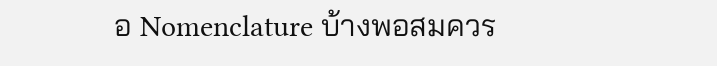อ Nomenclature บ้างพอสมควร